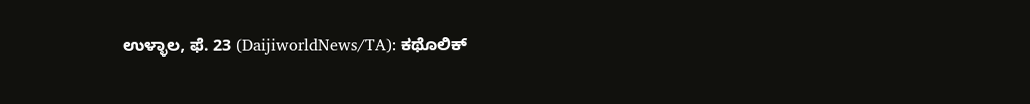ಉಳ್ಳಾಲ, ಫೆ. 23 (DaijiworldNews/TA): ಕಥೊಲಿಕ್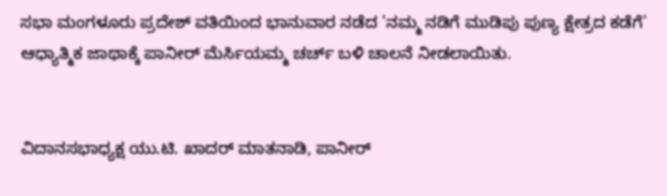ಸಭಾ ಮಂಗಳೂರು ಪ್ರದೇಶ್ ವತಿಯಿಂದ ಭಾನುವಾರ ನಡೆದ 'ನಮ್ಮ ನಡಿಗೆ ಮುಡಿಪು ಪುಣ್ಯ ಕ್ಷೇತ್ರದ ಕಡೆಗೆ' ಆಧ್ಯಾತ್ಮಿಕ ಜಾಥಾಕ್ಕೆ ಪಾನೀರ್ ಮೆರ್ಸಿಯಮ್ಮ ಚರ್ಚ್ ಬಳಿ ಚಾಲನೆ ನೀಡಲಾಯಿತು.


ವಿದಾನಸಭಾಧ್ಯಕ್ಷ ಯು.ಟಿ. ಖಾದರ್ ಮಾತನಾಡಿ, ಪಾನೀರ್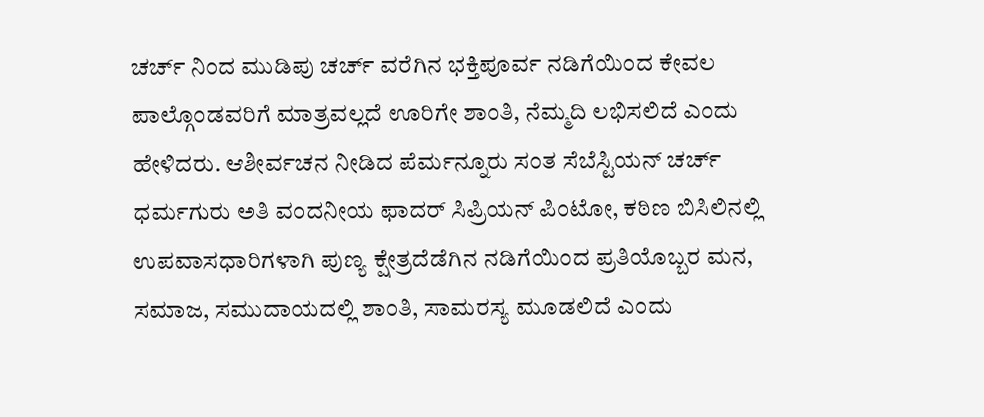ಚರ್ಚ್ ನಿಂದ ಮುಡಿಪು ಚರ್ಚ್ ವರೆಗಿನ ಭಕ್ತಿಪೂರ್ವ ನಡಿಗೆಯಿಂದ ಕೇವಲ ಪಾಲ್ಗೊಂಡವರಿಗೆ ಮಾತ್ರವಲ್ಲದೆ ಊರಿಗೇ ಶಾಂತಿ, ನೆಮ್ಮದಿ ಲಭಿಸಲಿದೆ ಎಂದು ಹೇಳಿದರು. ಆಶೀರ್ವಚನ ನೀಡಿದ ಪೆರ್ಮನ್ನೂರು ಸಂತ ಸೆಬೆಸ್ಟಿಯನ್ ಚರ್ಚ್ ಧರ್ಮಗುರು ಅತಿ ವಂದನೀಯ ಫಾದರ್ ಸಿಪ್ರಿಯನ್ ಪಿಂಟೋ, ಕಠಿಣ ಬಿಸಿಲಿನಲ್ಲಿ ಉಪವಾಸಧಾರಿಗಳಾಗಿ ಪುಣ್ಯ ಕ್ಷೇತ್ರದೆಡೆಗಿನ ನಡಿಗೆಯಿಂದ ಪ್ರತಿಯೊಬ್ಬರ ಮನ, ಸಮಾಜ, ಸಮುದಾಯದಲ್ಲಿ ಶಾಂತಿ, ಸಾಮರಸ್ಯ ಮೂಡಲಿದೆ ಎಂದು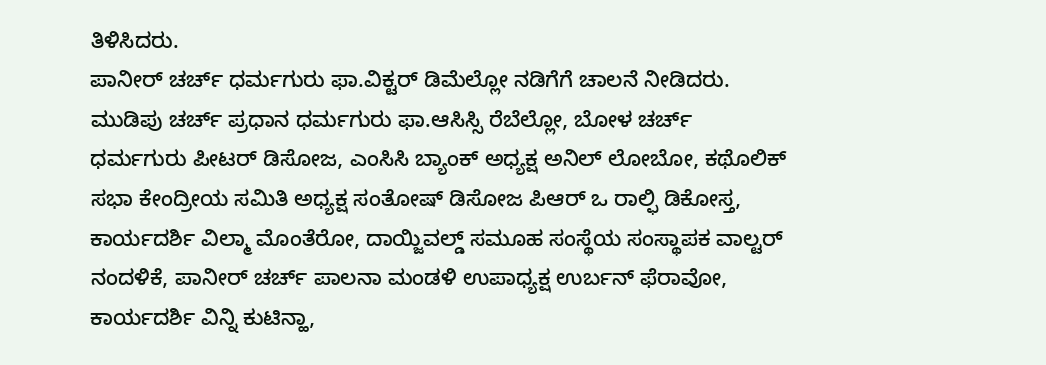ತಿಳಿಸಿದರು.
ಪಾನೀರ್ ಚರ್ಚ್ ಧರ್ಮಗುರು ಫಾ.ವಿಕ್ಟರ್ ಡಿಮೆಲ್ಲೋ ನಡಿಗೆಗೆ ಚಾಲನೆ ನೀಡಿದರು. ಮುಡಿಪು ಚರ್ಚ್ ಪ್ರಧಾನ ಧರ್ಮಗುರು ಫಾ.ಆಸಿಸ್ಸಿ ರೆಬೆಲ್ಲೋ, ಬೋಳ ಚರ್ಚ್ ಧರ್ಮಗುರು ಪೀಟರ್ ಡಿಸೋಜ, ಎಂಸಿಸಿ ಬ್ಯಾಂಕ್ ಅಧ್ಯಕ್ಷ ಅನಿಲ್ ಲೋಬೋ, ಕಥೊಲಿಕ್ ಸಭಾ ಕೇಂದ್ರೀಯ ಸಮಿತಿ ಅಧ್ಯಕ್ಷ ಸಂತೋಷ್ ಡಿಸೋಜ ಪಿಆರ್ ಒ ರಾಲ್ಫಿ ಡಿಕೋಸ್ತ, ಕಾರ್ಯದರ್ಶಿ ವಿಲ್ಮಾ ಮೊಂತೆರೋ, ದಾಯ್ಜಿವಲ್ಡ್ ಸಮೂಹ ಸಂಸ್ಥೆಯ ಸಂಸ್ಥಾಪಕ ವಾಲ್ಟರ್ ನಂದಳಿಕೆ, ಪಾನೀರ್ ಚರ್ಚ್ ಪಾಲನಾ ಮಂಡಳಿ ಉಪಾಧ್ಯಕ್ಷ ಉರ್ಬನ್ ಫೆರಾವೋ, ಕಾರ್ಯದರ್ಶಿ ವಿನ್ನಿ ಕುಟಿನ್ಹಾ,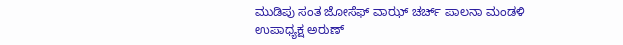ಮುಡಿಪು ಸಂತ ಜೋಸೆಫ್ ವಾಝ್ ಚರ್ಚ್ ಪಾಲನಾ ಮಂಡಳಿ ಉಪಾಧ್ಯಕ್ಷ ಅರುಣ್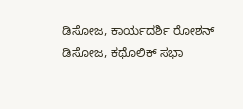ಡಿಸೋಜ, ಕಾರ್ಯದರ್ಶಿ ರೋಶನ್ ಡಿಸೋಜ, ಕಥೊಲಿಕ್ ಸಭಾ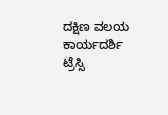ದಕ್ಷಿಣ ವಲಯ ಕಾರ್ಯದರ್ಶಿ ಟ್ರೆಸ್ಸಿ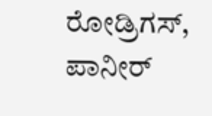ರೋಡ್ರಿಗಸ್, ಪಾನೀರ್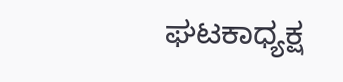ಘಟಕಾಧ್ಯಕ್ಷ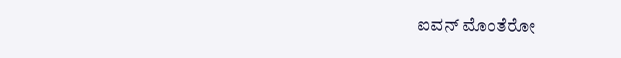ಐವನ್ ಮೊಂತೆರೋ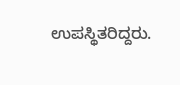ಉಪಸ್ಥಿತರಿದ್ದರು.